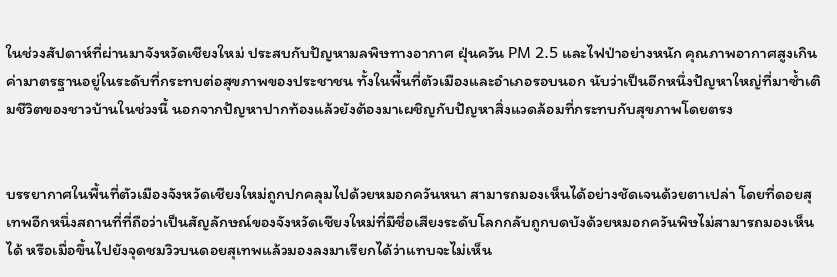ในช่วงสัปดาห์ที่ผ่านมาจังหวัดเชียงใหม่ ประสบกับปัญหามลพิษทางอากาศ ฝุ่นควัน PM 2.5 และไฟป่าอย่างหนัก คุณภาพอากาศสูงเกินค่ามาตรฐานอยู่ในระดับที่กระทบต่อสุขภาพของประชาชน ทั้งในพื้นที่ตัวเมืองและอำเภอรอบนอก นับว่าเป็นอีกหนึ่งปัญหาใหญ่ที่มาซ้ำเติมชีวิตของชาวบ้านในช่วงนี้ นอกจากปัญหาปากท้องแล้วยังต้องมาเผชิญกับปัญหาสิ่งแวดล้อมที่กระทบกับสุขภาพโดยตรง


บรรยากาศในพื้นที่ตัวเมืองจังหวัดเชียงใหม่ถูกปกคลุมไปด้วยหมอกควันหนา สามารถมองเห็นได้อย่างชัดเจนด้วยตาเปล่า โดยที่ดอยสุเทพอีกหนึ่งสถานที่ที่ถือว่าเป็นสัญลักษณ์ของจังหวัดเชียงใหม่ที่มีชื่อเสียงระดับโลกกลับถูกบดบังด้วยหมอกควันพิษไม่สามารถมองเห็นได้ หรือเมื่อขึ้นไปยังจุดชมวิวบนดอยสุเทพแล้วมองลงมาเรียกได้ว่าแทบจะไม่เห็น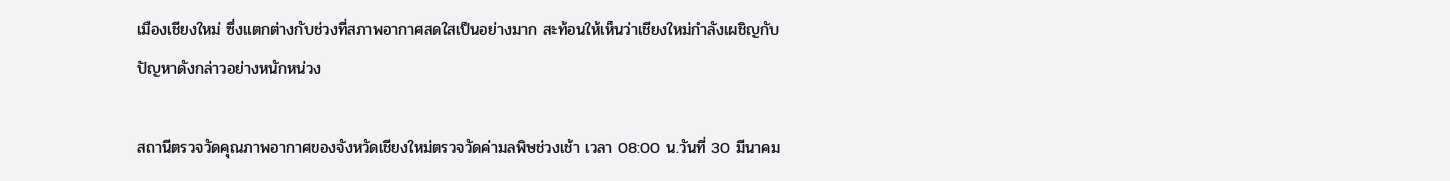เมืองเชียงใหม่ ซึ่งแตกต่างกับช่วงที่สภาพอากาศสดใสเป็นอย่างมาก สะท้อนให้เห็นว่าเชียงใหม่กำลังเผชิญกับปัญหาดังกล่าวอย่างหนักหน่วง

สถานีตรวจวัดคุณภาพอากาศของจังหวัดเชียงใหม่ตรวจวัดค่ามลพิษช่วงเช้า เวลา 08:00 น.วันที่ 30 มีนาคม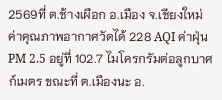2569ที่ ต.ช้างเผือก อ.เมือง จ.เชียงใหม่ ค่าคุณภาพอากาศวัดได้ 228 AQI ค่าฝุ่น PM 2.5 อยู่ที่ 102.7 ไมโครกรัมต่อลูกบาศก์เมตร ขณะที่ ต.เมืองนะ อ.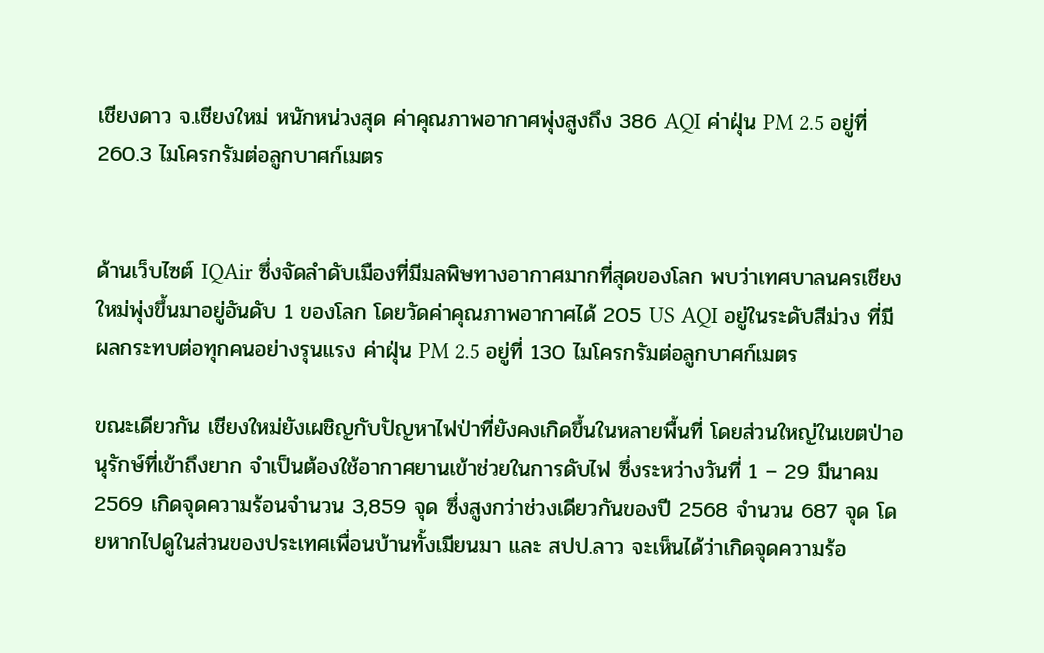เชียงดาว จ.เชียงใหม่ หนักหน่วงสุด ค่าคุณภาพอากาศพุ่งสูงถึง 386 AQI ค่าฝุ่น PM 2.5 อยู่ที่ 260.3 ไมโครกรัมต่อลูกบาศก์เมตร


ด้านเว็บไซต์ IQAir ซึ่งจัดลำดับเมืองที่มีมลพิษทางอากาศมากที่สุดของโลก พบว่าเทศบาลนครเชียงใหม่พุ่งขึ้นมาอยู่อันดับ 1 ของโลก โดยวัดค่าคุณภาพอากาศได้ 205 US AQI อยู่ในระดับสีม่วง ที่มีผลกระทบต่อทุกคนอย่างรุนแรง ค่าฝุ่น PM 2.5 อยู่ที่ 130 ไมโครกรัมต่อลูกบาศก์เมตร

ขณะเดียวกัน เชียงใหม่ยังเผชิญกับปัญหาไฟป่าที่ยังคงเกิดขึ้นในหลายพื้นที่ โดยส่วนใหญ่ในเขตป่าอนุรักษ์ที่เข้าถึงยาก จำเป็นต้องใช้อากาศยานเข้าช่วยในการดับไฟ ซึ่งระหว่างวันที่ 1 – 29 มีนาคม 2569 เกิดจุดความร้อนจำนวน 3,859 จุด ซึ่งสูงกว่าช่วงเดียวกันของปี 2568 จำนวน 687 จุด โดยหากไปดูในส่วนของประเทศเพื่อนบ้านทั้งเมียนมา และ สปป.ลาว จะเห็นได้ว่าเกิดจุดความร้อ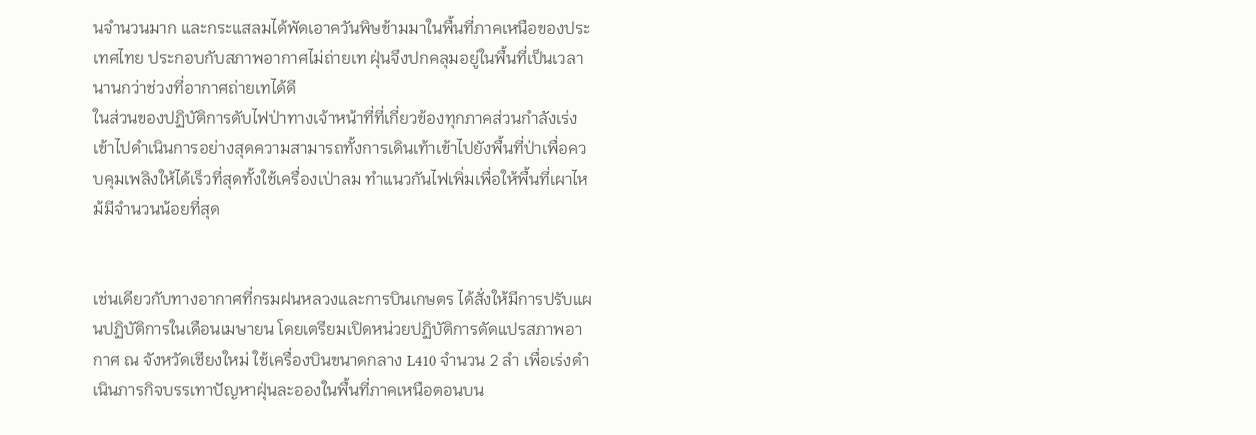นจำนวนมาก และกระแสลมได้พัดเอาควันพิษข้ามมาในพื้นที่ภาคเหนือของประเทศไทย ประกอบกับสภาพอากาศไม่ถ่ายเท ฝุ่นจึงปกคลุมอยู่ในพื้นที่เป็นเวลานานกว่าช่วงที่อากาศถ่ายเทได้ดี
ในส่วนของปฏิบัติการดับไฟป่าทางเจ้าหน้าที่ที่เกี่ยวข้องทุกภาคส่วนกำลังเร่งเข้าไปดำเนินการอย่างสุดความสามารถทั้งการเดินเท้าเข้าไปยังพื้นที่ป่าเพื่อควบคุมเพลิงให้ได้เร็วที่สุดทั้งใช้เครื่องเป่าลม ทำแนวกันไฟเพิ่มเพื่อให้พื้นที่เผาไหม้มีจำนวนน้อยที่สุด


เช่นเดียวกับทางอากาศที่กรมฝนหลวงและการบินเกษตร ได้สั่งให้มีการปรับแผนปฏิบัติการในเดือนเมษายน โดยเตรียมเปิดหน่วยปฏิบัติการดัดแปรสภาพอากาศ ณ จังหวัดเชียงใหม่ ใช้เครื่องบินขนาดกลาง L410 จำนวน 2 ลำ เพื่อเร่งดำเนินภารกิจบรรเทาปัญหาฝุ่นละอองในพื้นที่ภาคเหนือตอนบน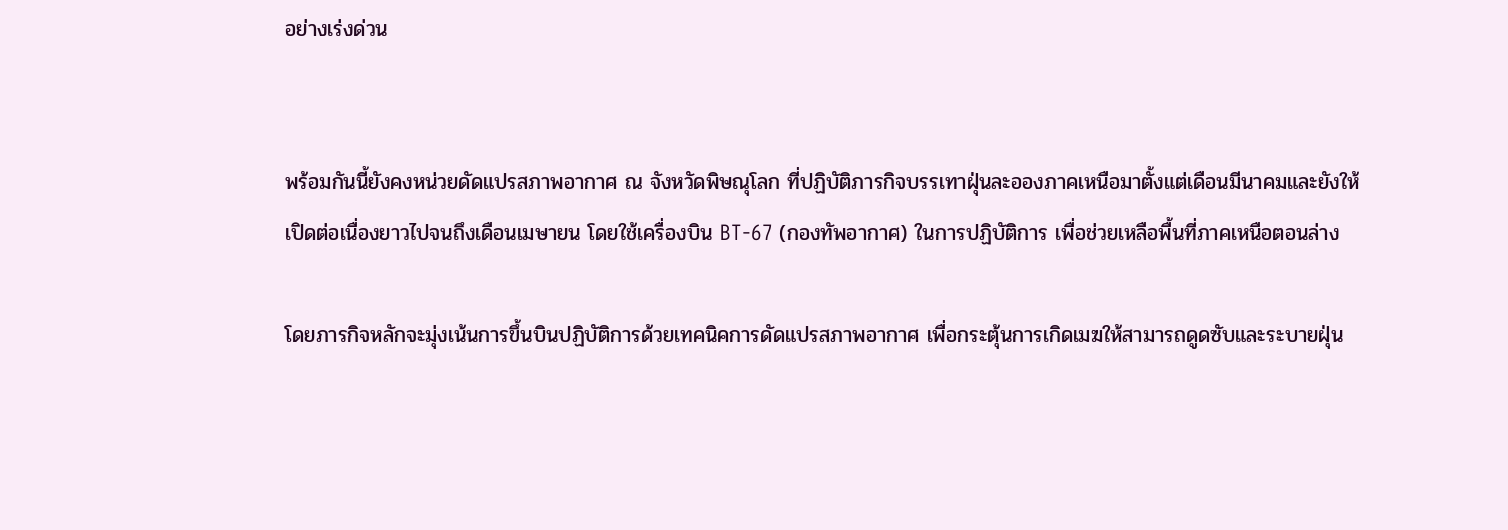อย่างเร่งด่วน


พร้อมกันนี้ยังคงหน่วยดัดแปรสภาพอากาศ ณ จังหวัดพิษณุโลก ที่ปฏิบัติภารกิจบรรเทาฝุ่นละอองภาคเหนือมาตั้งแต่เดือนมีนาคมและยังให้เปิดต่อเนื่องยาวไปจนถึงเดือนเมษายน โดยใช้เครื่องบิน BT-67 (กองทัพอากาศ) ในการปฏิบัติการ เพื่อช่วยเหลือพื้นที่ภาคเหนือตอนล่าง

โดยภารกิจหลักจะมุ่งเน้นการขึ้นบินปฏิบัติการด้วยเทคนิคการดัดแปรสภาพอากาศ เพื่อกระตุ้นการเกิดเมฆให้สามารถดูดซับและระบายฝุ่น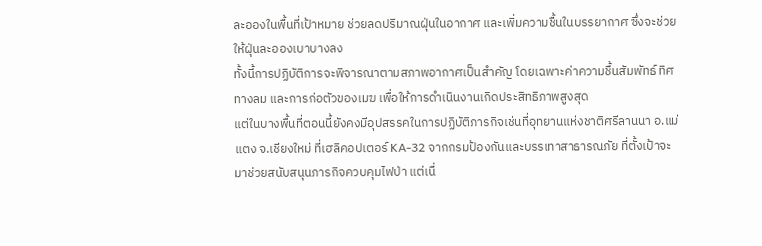ละอองในพื้นที่เป้าหมาย ช่วยลดปริมาณฝุ่นในอากาศ และเพิ่มความชื้นในบรรยากาศ ซึ่งจะช่วยให้ฝุ่นละอองเบาบางลง
ทั้งนี้การปฏิบัติการจะพิจารณาตามสภาพอากาศเป็นสำคัญ โดยเฉพาะค่าความชื้นสัมพัทธ์ ทิศทางลม และการก่อตัวของเมฆ เพื่อให้การดำเนินงานเกิดประสิทธิภาพสูงสุด
แต่ในบางพื้นที่ตอนนี้ยังคงมีอุปสรรคในการปฏิบัติภารกิจเช่นที่อุทยานแห่งชาติศรีลานนา อ.แม่แตง จ.เชียงใหม่ ที่เฮลิคอปเตอร์ KA-32 จากกรมป้องกันและบรรเทาสาธารณภัย ที่ตั้งเป้าจะมาช่วยสนับสนุนภารกิจควบคุมไฟป่า แต่เนื่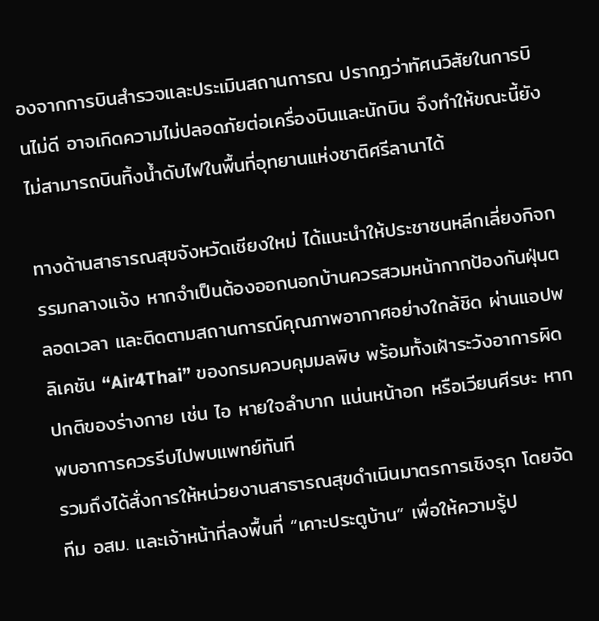องจากการบินสำรวจและประเมินสถานการณ ปรากฏว่าทัศนวิสัยในการบินไม่ดี อาจเกิดความไม่ปลอดภัยต่อเครื่องบินและนักบิน จึงทำให้ขณะนี้ยังไม่สามารถบินทิ้งน้ำดับไฟในพื้นที่อุทยานแห่งชาติศรีลานาได้

ทางด้านสาธารณสุขจังหวัดเชียงใหม่ ได้แนะนำให้ประชาชนหลีกเลี่ยงกิจกรรมกลางแจ้ง หากจำเป็นต้องออกนอกบ้านควรสวมหน้ากากป้องกันฝุ่นตลอดเวลา และติดตามสถานการณ์คุณภาพอากาศอย่างใกล้ชิด ผ่านแอปพลิเคชัน “Air4Thai” ของกรมควบคุมมลพิษ พร้อมทั้งเฝ้าระวังอาการผิดปกติของร่างกาย เช่น ไอ หายใจลำบาก แน่นหน้าอก หรือเวียนศีรษะ หากพบอาการควรรีบไปพบแพทย์ทันที
รวมถึงได้สั่งการให้หน่วยงานสาธารณสุขดำเนินมาตรการเชิงรุก โดยจัดทีม อสม. และเจ้าหน้าที่ลงพื้นที่ “เคาะประตูบ้าน” เพื่อให้ความรู้ป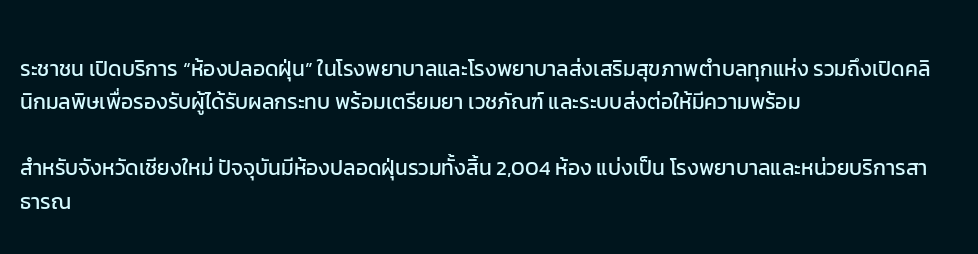ระชาชน เปิดบริการ “ห้องปลอดฝุ่น” ในโรงพยาบาลและโรงพยาบาลส่งเสริมสุขภาพตำบลทุกแห่ง รวมถึงเปิดคลินิกมลพิษเพื่อรองรับผู้ได้รับผลกระทบ พร้อมเตรียมยา เวชภัณฑ์ และระบบส่งต่อให้มีความพร้อม

สำหรับจังหวัดเชียงใหม่ ปัจจุบันมีห้องปลอดฝุ่นรวมทั้งสิ้น 2,004 ห้อง แบ่งเป็น โรงพยาบาลและหน่วยบริการสาธารณ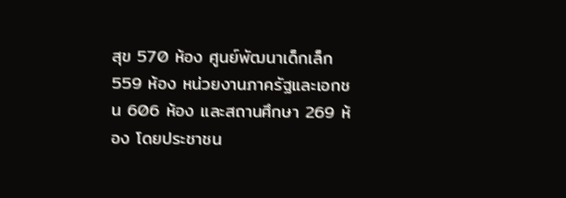สุข 570 ห้อง ศูนย์พัฒนาเด็กเล็ก 559 ห้อง หน่วยงานภาครัฐและเอกชน 606 ห้อง และสถานศึกษา 269 ห้อง โดยประชาชน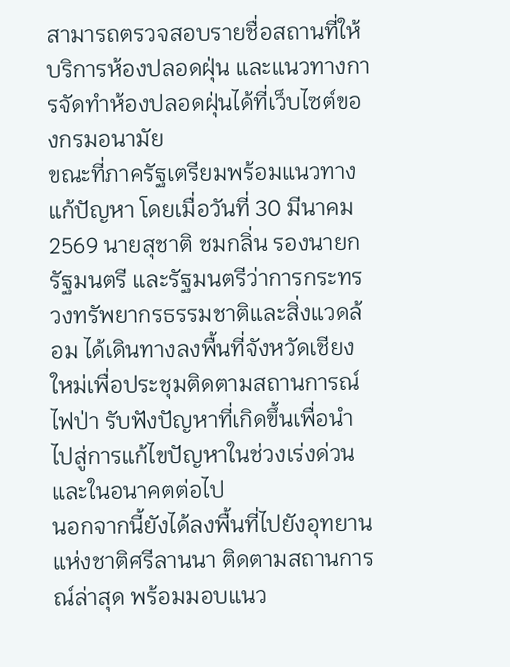สามารถตรวจสอบรายชื่อสถานที่ให้บริการห้องปลอดฝุ่น และแนวทางการจัดทำห้องปลอดฝุ่นได้ที่เว็บไซต์ของกรมอนามัย
ขณะที่ภาครัฐเตรียมพร้อมแนวทางแก้ปัญหา โดยเมื่อวันที่ 30 มีนาคม 2569 นายสุชาติ ชมกลิ่น รองนายกรัฐมนตรี และรัฐมนตรีว่าการกระทรวงทรัพยากรธรรมชาติและสิ่งแวดล้อม ได้เดินทางลงพื้นที่จังหวัดเชียงใหม่เพื่อประชุมติดตามสถานการณ์ไฟป่า รับฟังปัญหาที่เกิดขึ้นเพื่อนำไปสู่การแก้ไขปัญหาในช่วงเร่งด่วนและในอนาคตต่อไป
นอกจากนี้ยังได้ลงพื้นที่ไปยังอุทยานแห่งชาติศรีลานนา ติดตามสถานการณ์ล่าสุด พร้อมมอบแนว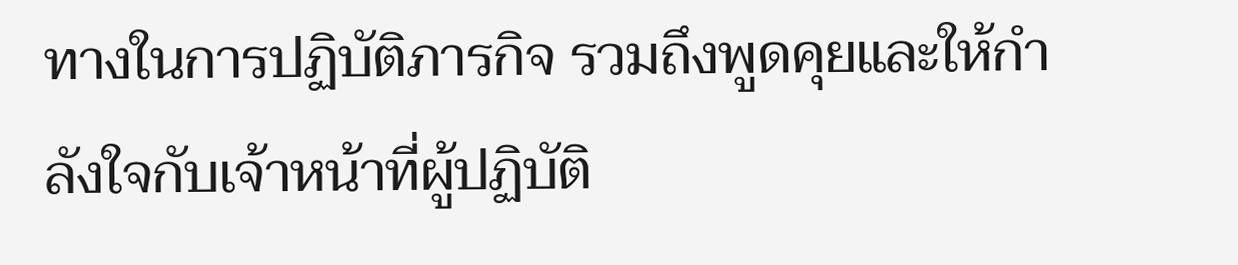ทางในการปฏิบัติภารกิจ รวมถึงพูดคุยและให้กำลังใจกับเจ้าหน้าที่ผู้ปฏิบัติ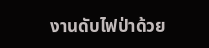งานดับไฟป่าด้วย